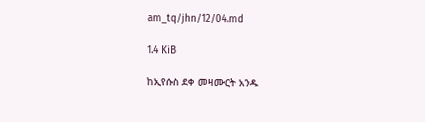am_tq/jhn/12/04.md

1.4 KiB

ከኢየሱስ ደቀ መዛሙርት አንዱ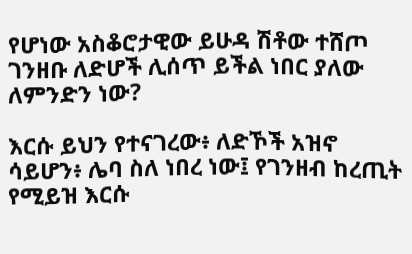የሆነው አስቆሮታዊው ይሁዳ ሽቶው ተሸጦ ገንዘቡ ለድሆች ሊሰጥ ይችል ነበር ያለው ለምንድን ነው?

እርሱ ይህን የተናገረው፥ ለድኾች አዝኖ ሳይሆን፥ ሌባ ስለ ነበረ ነው፤ የገንዘብ ከረጢት የሚይዝ እርሱ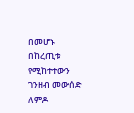በመሆኑ በከረጢቱ የሚከተተውን ገንዘብ መውሰድ ለምዶ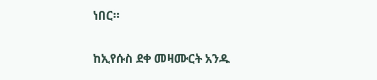ነበር።

ከኢየሱስ ደቀ መዛሙርት አንዱ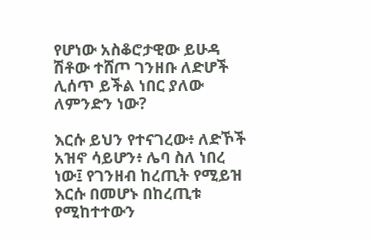የሆነው አስቆሮታዊው ይሁዳ ሽቶው ተሸጦ ገንዘቡ ለድሆች ሊሰጥ ይችል ነበር ያለው ለምንድን ነው?

እርሱ ይህን የተናገረው፥ ለድኾች አዝኖ ሳይሆን፥ ሌባ ስለ ነበረ ነው፤ የገንዘብ ከረጢት የሚይዝ እርሱ በመሆኑ በከረጢቱ የሚከተተውን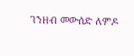ገንዘብ መውሰድ ለምዶ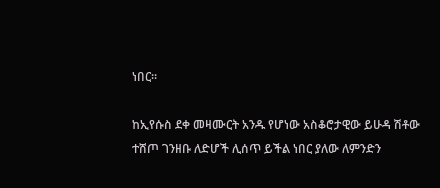ነበር።

ከኢየሱስ ደቀ መዛሙርት አንዱ የሆነው አስቆሮታዊው ይሁዳ ሽቶው ተሸጦ ገንዘቡ ለድሆች ሊሰጥ ይችል ነበር ያለው ለምንድን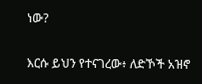ነው?

እርሱ ይህን የተናገረው፥ ለድኾች አዝኖ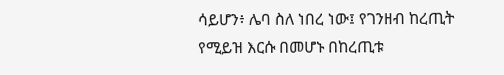ሳይሆን፥ ሌባ ስለ ነበረ ነው፤ የገንዘብ ከረጢት የሚይዝ እርሱ በመሆኑ በከረጢቱ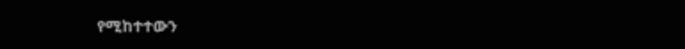የሚከተተውን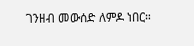ገንዘብ መውሰድ ለምዶ ነበር።